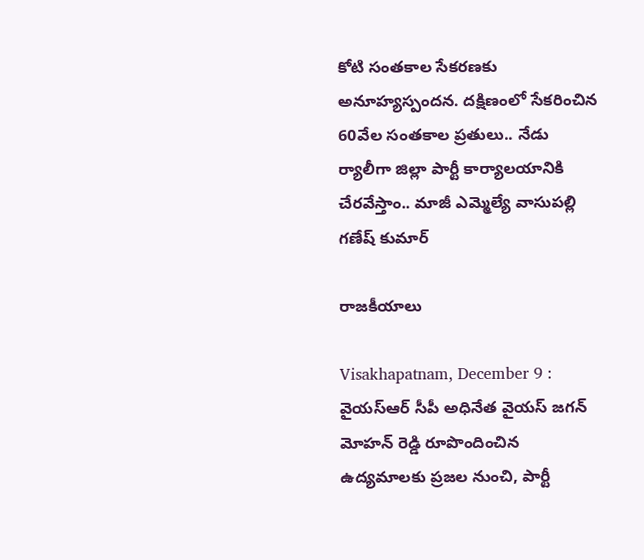కోటి సంతకాల సేకరణకు అనూహ్యస్పందన. దక్షిణంలో సేకరించిన 60వేల సంతకాల ప్రతులు.. నేడు ర్యాలీగా జిల్లా పార్టీ కార్యాలయానికి చేరవేస్తాం.. మాజీ ఎమ్మెల్యే వాసుపల్లి గణేష్ కుమార్

రాజకీయాలు

Visakhapatnam, December 9 : వైయ‌స్ఆర్‌ సీపీ అధినేత వైయ‌స్ జ‌గ‌న్ మోహ‌న్ రెడ్డి రూపొందించిన ఉద్య‌మాల‌కు ప్ర‌జ‌ల నుంచి, పార్టీ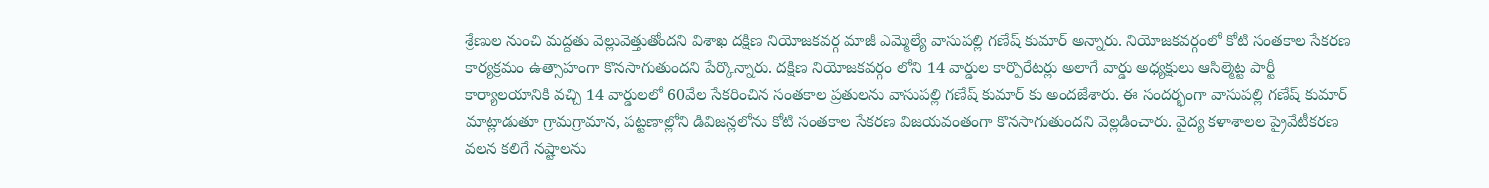శ్రేణుల నుంచి మ‌ద్ద‌తు వెల్లువెత్తుతోందని విశాఖ దక్షిణ నియోజకవర్గ మాజీ ఎమ్మెల్యే వాసుపల్లి గణేష్ కుమార్ అన్నారు. నియోజ‌క‌వ‌ర్గంలో కోటి సంతకాల సేకరణ కార్య‌క్ర‌మం ఉత్సాహంగా కొన‌సాగుతుందని పేర్కొన్నారు. దక్షిణ నియోజకవర్గం లోని 14 వార్డుల కార్పొరేటర్లు అలాగే వార్డు అధ్యక్షులు ఆసిల్మెట్ట పార్టీ కార్యాలయానికి వచ్చి 14 వార్డులలో 60వేల సేకరించిన సంతకాల ప్రతులను వాసుపల్లి గణేష్ కుమార్ కు అందజేశారు. ఈ సందర్భంగా వాసుపల్లి గణేష్ కుమార్ మాట్లాడుతూ గ్రామగ్రామాన, పట్టణాల్లోని డివిజన్లలోను కోటి సంతకాల సేకరణ విజయవంతంగా కొనసాగుతుందని వెల్లడించారు. వైద్య కళాశాలల ప్రైవేటీకరణ వలన కలిగే నష్టాలను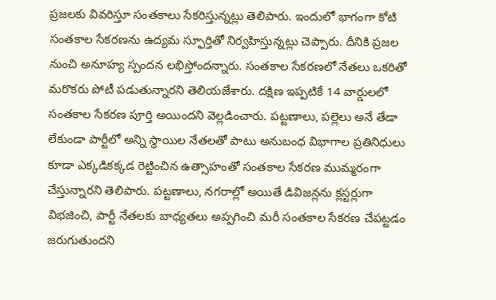ప్రజలకు వివరిస్తూ సంత‌కాలు సేక‌రిస్తున్నట్లు తెలిపారు. ఇందులో భాగంగా కోటి సంతకాల సేకరణను ఉద్యమ స్ఫూర్తితో నిర్వహిస్తున్నట్లు చెప్పారు. దీనికి ప్రజల నుంచి అనూహ్య స్పందన లభిస్తోందన్నారు. సంతకాల సేకరణలో నేతలు ఒకరితో మరొకరు పోటీ పడుతున్నారని తెలియజేశారు. దక్షిణ ఇప్పటికే 14 వార్డులలో సంతకాల సేకరణ పూర్తి అయిందని వెల్లడించారు. పట్టణాలు, పల్లెలు అనే తేడా లేకుండా పార్టీలో అన్ని స్థాయిల నేతలతో పాటు అనుబంధ విభాగాల ప్రతినిధులు కూడా ఎక్కడికక్కడ రెట్టించిన ఉత్సాహంతో సంతకాల సేకరణ ముమ్మరంగా చేస్తున్నారని తెలిపారు. పట్టణాలు, నగరాల్లో అయితే డివిజన్లను క్లస్టర్లుగా విభజించి, పార్టీ నేతలకు బాధ్యతలు అప్పగించి మరీ సంతకాల సేకరణ చేపట్టడం జరుగుతుందని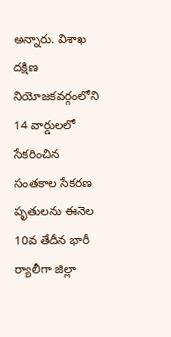అన్నారు. విశాఖ దక్షిణ నియోజకవర్గంలోని 14 వార్డులలో సేకరించిన సంతకాల సేకరణ పృతులను ఈనెల 10వ తేదీన భారీ ర్యాలీగా జిల్లా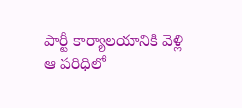పార్టీ కార్యాలయానికి వెళ్లి ఆ పరిధిలో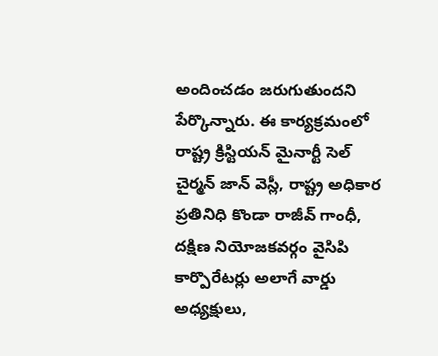అందించడం జరుగుతుందని పేర్కొన్నారు. ఈ కార్యక్రమంలో రాష్ట్ర క్రిస్టియన్ మైనార్టీ సెల్ చైర్మన్ జాన్ వెస్లీ, రాష్ట్ర అధికార ప్రతినిధి కొండా రాజీవ్ గాంధీ, దక్షిణ నియోజకవర్గం వైసిపి కార్పొరేటర్లు అలాగే వార్డు అధ్యక్షులు,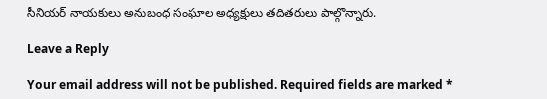సీనియర్ నాయకులు అనుబంధ సంఘాల అధ్యక్షులు తదితరులు పాల్గొన్నారు.

Leave a Reply

Your email address will not be published. Required fields are marked *